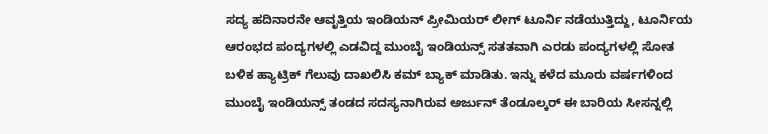ಸದ್ಯ ಹದಿನಾರನೇ ಆವೃತ್ತಿಯ ಇಂಡಿಯನ್ ಪ್ರೀಮಿಯರ್ ಲೀಗ್ ಟೂರ್ನಿ ನಡೆಯುತ್ತಿದ್ದು, ಟೂರ್ನಿಯ ಆರಂಭದ ಪಂದ್ಯಗಳಲ್ಲಿ ಎಡವಿದ್ದ ಮುಂಬೈ ಇಂಡಿಯನ್ಸ್ ಸತತವಾಗಿ ಎರಡು ಪಂದ್ಯಗಳಲ್ಲಿ ಸೋತ ಬಳಿಕ ಹ್ಯಾಟ್ರಿಕ್ ಗೆಲುವು ದಾಖಲಿಸಿ ಕಮ್ ಬ್ಯಾಕ್ ಮಾಡಿತು. ಇನ್ನು ಕಳೆದ ಮೂರು ವರ್ಷಗಳಿಂದ ಮುಂಬೈ ಇಂಡಿಯನ್ಸ್ ತಂಡದ ಸದಸ್ಯನಾಗಿರುವ ಅರ್ಜುನ್ ತೆಂಡೂಲ್ಕರ್ ಈ ಬಾರಿಯ ಸೀಸನ್ನಲ್ಲಿ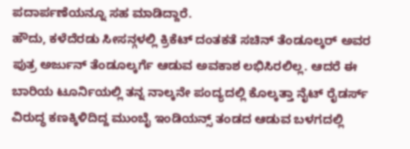ಪದಾರ್ಪಣೆಯನ್ನೂ ಸಹ ಮಾಡಿದ್ದಾರೆ.
ಹೌದು, ಕಳೆದೆರಡು ಸೀಸನ್ಗಳಲ್ಲಿ ಕ್ರಿಕೆಟ್ ದಂತಕತೆ ಸಚಿನ್ ತೆಂಡೂಲ್ಕರ್ ಅವರ ಪುತ್ರ ಅರ್ಜುನ್ ತೆಂಡೂಲ್ಕರ್ಗೆ ಆಡುವ ಅವಕಾಶ ಲಭಿಸಿರಲಿಲ್ಲ. ಆದರೆ ಈ ಬಾರಿಯ ಟೂರ್ನಿಯಲ್ಲಿ ತನ್ನ ನಾಲ್ಕನೇ ಪಂದ್ಯದಲ್ಲಿ ಕೊಲ್ಕತ್ತಾ ನೈಟ್ ರೈಡರ್ಸ್ ವಿರುದ್ಧ ಕಣಕ್ಕಿಳಿದಿದ್ದ ಮುಂಬೈ ಇಂಡಿಯನ್ಸ್ ತಂಡದ ಆಡುವ ಬಳಗದಲ್ಲಿ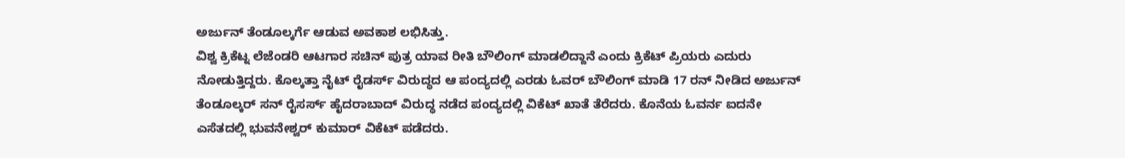ಅರ್ಜುನ್ ತೆಂಡೂಲ್ಕರ್ಗೆ ಆಡುವ ಅವಕಾಶ ಲಭಿಸಿತ್ತು.
ವಿಶ್ವ ಕ್ರಿಕೆಟ್ನ ಲೆಜೆಂಡರಿ ಆಟಗಾರ ಸಚಿನ್ ಪುತ್ರ ಯಾವ ರೀತಿ ಬೌಲಿಂಗ್ ಮಾಡಲಿದ್ದಾನೆ ಎಂದು ಕ್ರಿಕೆಟ್ ಪ್ರಿಯರು ಎದುರು ನೋಡುತ್ತಿದ್ದರು. ಕೊಲ್ಕತ್ತಾ ನೈಟ್ ರೈಡರ್ಸ್ ವಿರುದ್ಧದ ಆ ಪಂದ್ಯದಲ್ಲಿ ಎರಡು ಓವರ್ ಬೌಲಿಂಗ್ ಮಾಡಿ 17 ರನ್ ನೀಡಿದ ಅರ್ಜುನ್ ತೆಂಡೂಲ್ಕರ್ ಸನ್ ರೈಸರ್ಸ್ ಹೈದರಾಬಾದ್ ವಿರುದ್ಧ ನಡೆದ ಪಂದ್ಯದಲ್ಲಿ ವಿಕೆಟ್ ಖಾತೆ ತೆರೆದರು. ಕೊನೆಯ ಓವರ್ನ ಐದನೇ ಎಸೆತದಲ್ಲಿ ಭುವನೇಶ್ವರ್ ಕುಮಾರ್ ವಿಕೆಟ್ ಪಡೆದರು.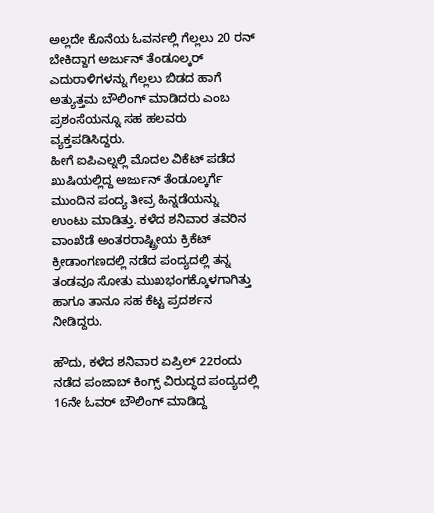ಅಲ್ಲದೇ ಕೊನೆಯ ಓವರ್ನಲ್ಲಿ ಗೆಲ್ಲಲು 20 ರನ್ ಬೇಕಿದ್ದಾಗ ಅರ್ಜುನ್ ತೆಂಡೂಲ್ಕರ್ ಎದುರಾಳಿಗಳನ್ನು ಗೆಲ್ಲಲು ಬಿಡದ ಹಾಗೆ ಅತ್ಯುತ್ತಮ ಬೌಲಿಂಗ್ ಮಾಡಿದರು ಎಂಬ ಪ್ರಶಂಸೆಯನ್ನೂ ಸಹ ಹಲವರು ವ್ಯಕ್ತಪಡಿಸಿದ್ದರು.
ಹೀಗೆ ಐಪಿಎಲ್ನಲ್ಲಿ ಮೊದಲ ವಿಕೆಟ್ ಪಡೆದ ಖುಷಿಯಲ್ಲಿದ್ದ ಅರ್ಜುನ್ ತೆಂಡೂಲ್ಕರ್ಗೆ ಮುಂದಿನ ಪಂದ್ಯ ತೀವ್ರ ಹಿನ್ನಡೆಯನ್ನು ಉಂಟು ಮಾಡಿತ್ತು. ಕಳೆದ ಶನಿವಾರ ತವರಿನ ವಾಂಖೆಡೆ ಅಂತರರಾಷ್ಟ್ರೀಯ ಕ್ರಿಕೆಟ್ ಕ್ರೀಡಾಂಗಣದಲ್ಲಿ ನಡೆದ ಪಂದ್ಯದಲ್ಲಿ ತನ್ನ ತಂಡವೂ ಸೋತು ಮುಖಭಂಗಕ್ಕೊಳಗಾಗಿತ್ತು ಹಾಗೂ ತಾನೂ ಸಹ ಕೆಟ್ಟ ಪ್ರದರ್ಶನ ನೀಡಿದ್ದರು.

ಹೌದು, ಕಳೆದ ಶನಿವಾರ ಏಪ್ರಿಲ್ 22ರಂದು ನಡೆದ ಪಂಜಾಬ್ ಕಿಂಗ್ಸ್ ವಿರುದ್ಧದ ಪಂದ್ಯದಲ್ಲಿ 16ನೇ ಓವರ್ ಬೌಲಿಂಗ್ ಮಾಡಿದ್ದ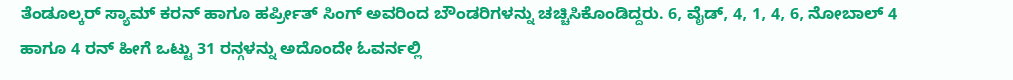ತೆಂಡೂಲ್ಕರ್ ಸ್ಯಾಮ್ ಕರನ್ ಹಾಗೂ ಹರ್ಪ್ರೀತ್ ಸಿಂಗ್ ಅವರಿಂದ ಬೌಂಡರಿಗಳನ್ನು ಚಚ್ಚಿಸಿಕೊಂಡಿದ್ದರು. 6, ವೈಡ್, 4, 1, 4, 6, ನೋಬಾಲ್ 4 ಹಾಗೂ 4 ರನ್ ಹೀಗೆ ಒಟ್ಟು 31 ರನ್ಗಳನ್ನು ಅದೊಂದೇ ಓವರ್ನಲ್ಲಿ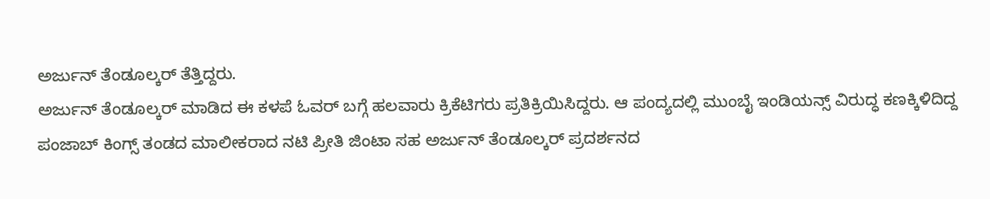ಅರ್ಜುನ್ ತೆಂಡೂಲ್ಕರ್ ತೆತ್ತಿದ್ದರು.
ಅರ್ಜುನ್ ತೆಂಡೂಲ್ಕರ್ ಮಾಡಿದ ಈ ಕಳಪೆ ಓವರ್ ಬಗ್ಗೆ ಹಲವಾರು ಕ್ರಿಕೆಟಿಗರು ಪ್ರತಿಕ್ರಿಯಿಸಿದ್ದರು. ಆ ಪಂದ್ಯದಲ್ಲಿ ಮುಂಬೈ ಇಂಡಿಯನ್ಸ್ ವಿರುದ್ಧ ಕಣಕ್ಕಿಳಿದಿದ್ದ ಪಂಜಾಬ್ ಕಿಂಗ್ಸ್ ತಂಡದ ಮಾಲೀಕರಾದ ನಟಿ ಪ್ರೀತಿ ಜಿಂಟಾ ಸಹ ಅರ್ಜುನ್ ತೆಂಡೂಲ್ಕರ್ ಪ್ರದರ್ಶನದ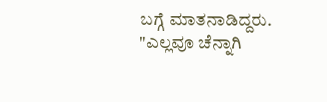ಬಗ್ಗೆ ಮಾತನಾಡಿದ್ದರು.
"ಎಲ್ಲವೂ ಚೆನ್ನಾಗಿ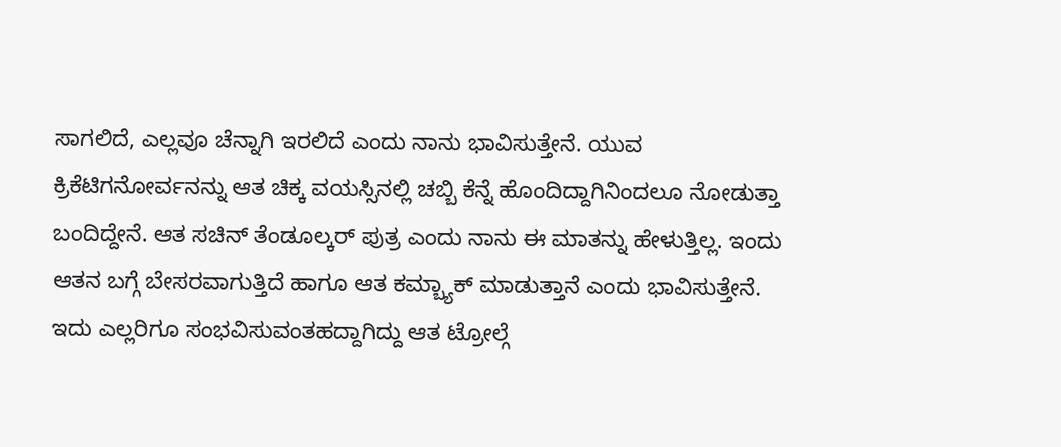ಸಾಗಲಿದೆ, ಎಲ್ಲವೂ ಚೆನ್ನಾಗಿ ಇರಲಿದೆ ಎಂದು ನಾನು ಭಾವಿಸುತ್ತೇನೆ. ಯುವ ಕ್ರಿಕೆಟಿಗನೋರ್ವನನ್ನು ಆತ ಚಿಕ್ಕ ವಯಸ್ಸಿನಲ್ಲಿ ಚಬ್ಬಿ ಕೆನ್ನೆ ಹೊಂದಿದ್ದಾಗಿನಿಂದಲೂ ನೋಡುತ್ತಾ ಬಂದಿದ್ದೇನೆ. ಆತ ಸಚಿನ್ ತೆಂಡೂಲ್ಕರ್ ಪುತ್ರ ಎಂದು ನಾನು ಈ ಮಾತನ್ನು ಹೇಳುತ್ತಿಲ್ಲ. ಇಂದು ಆತನ ಬಗ್ಗೆ ಬೇಸರವಾಗುತ್ತಿದೆ ಹಾಗೂ ಆತ ಕಮ್ಬ್ಯಾಕ್ ಮಾಡುತ್ತಾನೆ ಎಂದು ಭಾವಿಸುತ್ತೇನೆ. ಇದು ಎಲ್ಲರಿಗೂ ಸಂಭವಿಸುವಂತಹದ್ದಾಗಿದ್ದು ಆತ ಟ್ರೋಲ್ಗೆ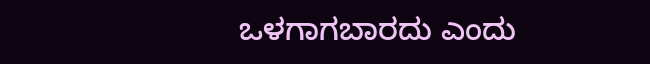ಒಳಗಾಗಬಾರದು ಎಂದು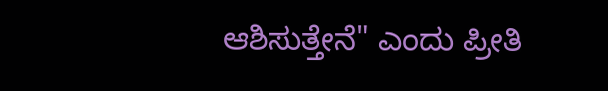ಆಶಿಸುತ್ತೇನೆ" ಎಂದು ಪ್ರೀತಿ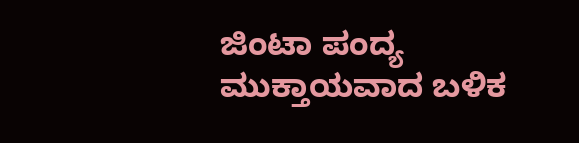ಜಿಂಟಾ ಪಂದ್ಯ ಮುಕ್ತಾಯವಾದ ಬಳಿಕ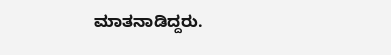ಮಾತನಾಡಿದ್ದರು.